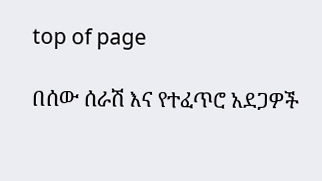top of page

በሰው ሰራሽ እና የተፈጥሮ አደጋዎች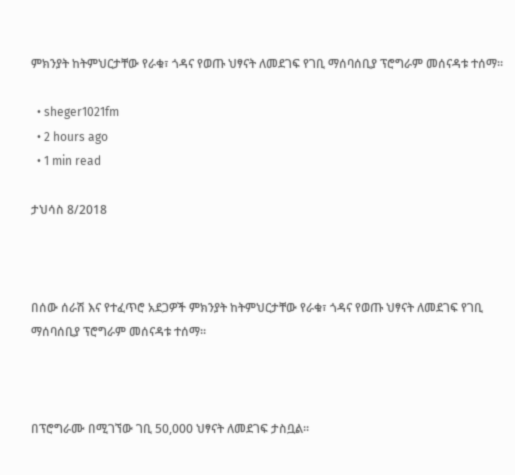ምክንያት ከትምህርታቸው የራቁ፣ ጎዳና የወጡ ህፃናት ለመደገፍ የገቢ ማሰባሰቢያ ፕሮግራም መሰናዳቱ ተሰማ፡፡

  • sheger1021fm
  • 2 hours ago
  • 1 min read

ታህሳስ 8/2018



በሰው ሰራሽ እና የተፈጥሮ አደጋዎች ምክንያት ከትምህርታቸው የራቁ፣ ጎዳና የወጡ ህፃናት ለመደገፍ የገቢ ማሰባሰቢያ ፕሮግራም መሰናዳቱ ተሰማ፡፡



በፕሮግራሙ በሚገኘው ገቢ 50,000 ህፃናት ለመደገፍ ታስቧል፡፡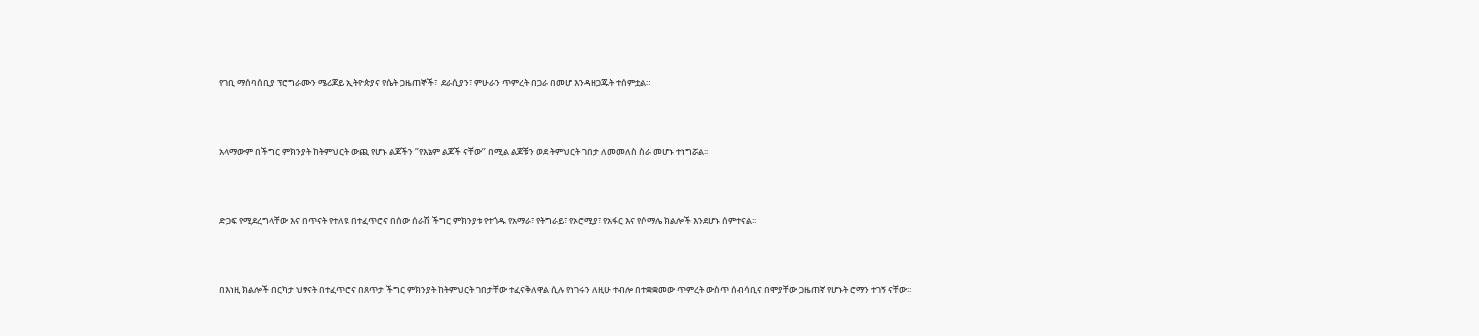የገቢ ማሰባሰቢያ ፕሮግራሙን ሜሪጆይ ኢትዮጵያና የሴት ጋዜጠኞች፣  ደራሲያን፣ ምሁራን ጥምረት በጋራ በመሆ እንዳዘጋጁት ተሰምቷል።



አላማውም በችግር ምክንያት ከትምህርት ውጪ የሆኑ ልጆችን ‘’የእኔም ልጆች ናቸው’’ በሚል ልጆቹን ወደ ትምህርት ገበታ ለመመለስ ስራ መሆኑ ተነግሯል፡፡



ድጋፍ የሚደረግላቸው እና በጥናት የተለዩ በተፈጥሮና በሰው ሰራሽ ችግር ምክንያቱ የተጎዱ የአማራ፣ የትግራይ፣ የኦሮሚያ፣ የአፋር እና የሶማሌ ክልሎች እንደሆኑ ሰምተናል፡፡



በእነዚ ክልሎች በርካታ ህፃናት በተፈጥሮና በጸጥታ ችግር ምክንያት ከትምህርት ገበታቸው ተፈናቅለዋል ሲሉ የነገሩን ለዚሁ ተብሎ በተቋቋመው ጥምረት ውስጥ ሰብሳቢና በሞያቸው ጋዜጠኛ የሆኑት ሮማን ተገኝ ናቸው፡፡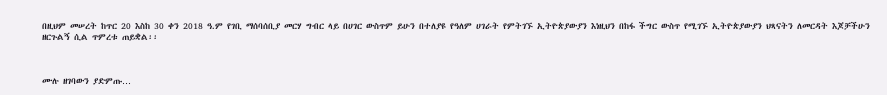በዚህም መሠረት ከጥር 20 እስከ 30 ቀን 2018 ዓ.ም የገቢ ማሰባሰቢያ መርሃ ግብር ላይ በሀገር ውስጥም ይሁን በተለያዩ የዓለም ሀገራት የምትገኙ ኢትዮጵያውያን እነዚህን በከፋ ችግር ውስጥ የሚገኙ ኢትዮጵያውያን ህጻናትን ለመርዳት እጆቻችሁን ዘርጉልኝ ሲል ጥምረቱ ጠይቋል፡፡



ሙሉ ዘገባውን ያድምጡ…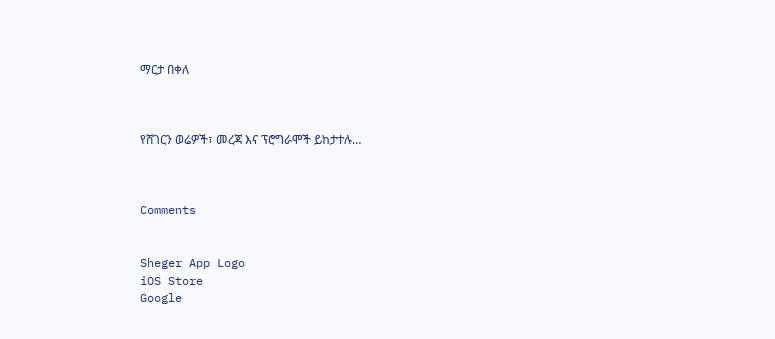ማርታ በቀለ



የሸገርን ወሬዎች፣ መረጃ እና ፕሮግራሞች ይከታተሉ…



Comments


Sheger App Logo
iOS Store
Google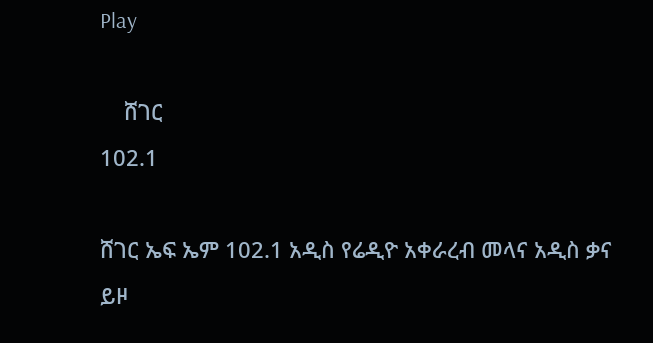Play

    ሸገር
102.1

ሸገር ኤፍ ኤም 102.1 አዲስ የሬዲዮ አቀራረብ መላና አዲስ ቃና ይዞ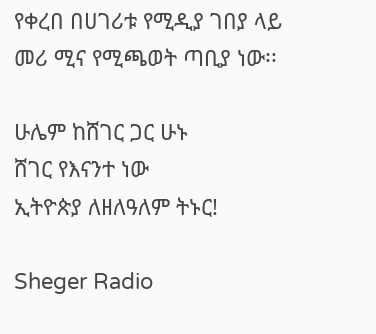የቀረበ በሀገሪቱ የሚዲያ ገበያ ላይ መሪ ሚና የሚጫወት ጣቢያ ነው፡፡

ሁሌም ከሸገር ጋር ሁኑ
ሸገር የእናንተ ነው
ኢትዮጵያ ለዘለዓለም ትኑር!

Sheger Radio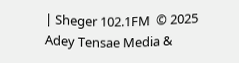| Sheger 102.1FM  © 2025 Adey Tensae Media &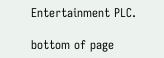Entertainment PLC.

bottom of page